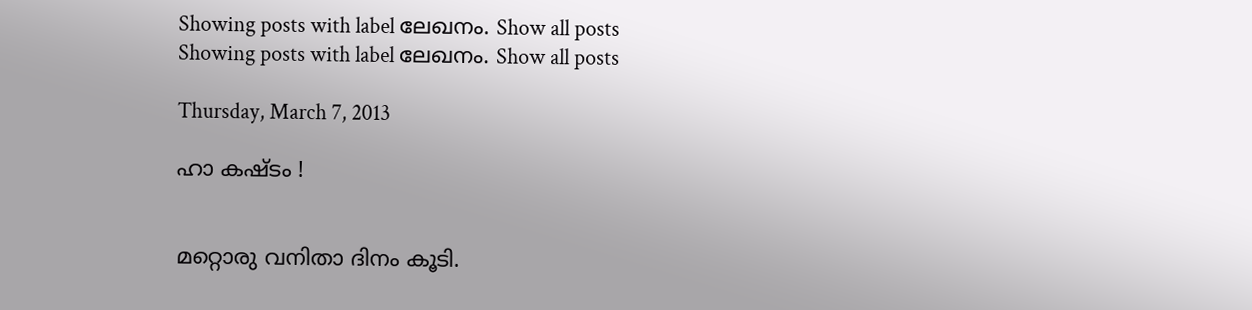Showing posts with label ലേഖനം. Show all posts
Showing posts with label ലേഖനം. Show all posts

Thursday, March 7, 2013

ഹാ കഷ്ടം !


മറ്റൊരു വനിതാ ദിനം കൂടി.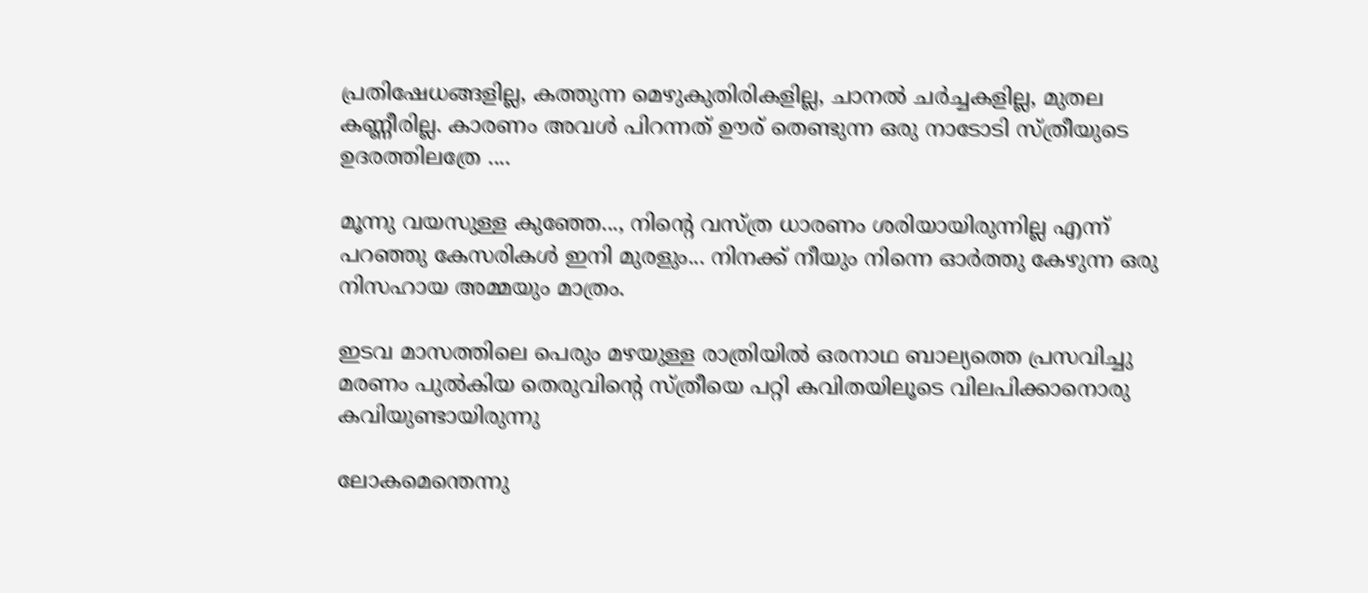പ്രതിഷേധങ്ങളില്ല, കത്തുന്ന മെഴുകുതിരികളില്ല, ചാനല്‍ ചര്‍ച്ചകളില്ല, മുതല കണ്ണീരില്ല. കാരണം അവള്‍ പിറന്നത്‌ ഊര് തെണ്ടുന്ന ഒരു നാടോടി സ്ത്രീയുടെ ഉദരത്തിലത്രേ ....

മൂന്നു വയസുള്ള കുഞ്ഞേ..., നിന്റെ വസ്ത്ര ധാരണം ശരിയായിരുന്നില്ല എന്ന് പറഞ്ഞു കേസരികള്‍ ഇനി മുരളും... നിനക്ക് നീയും നിന്നെ ഓര്‍ത്തു കേഴുന്ന ഒരു നിസഹായ അമ്മയും മാത്രം.

ഇടവ മാസത്തിലെ പെരും മഴയുള്ള രാത്രിയില്‍ ഒരനാഥ ബാല്യത്തെ പ്രസവിച്ചു മരണം പുല്‍കിയ തെരുവിന്റെ സ്ത്രീയെ പറ്റി കവിതയിലൂടെ വിലപിക്കാനൊരു കവിയുണ്ടായിരുന്നു

ലോകമെന്തെന്നു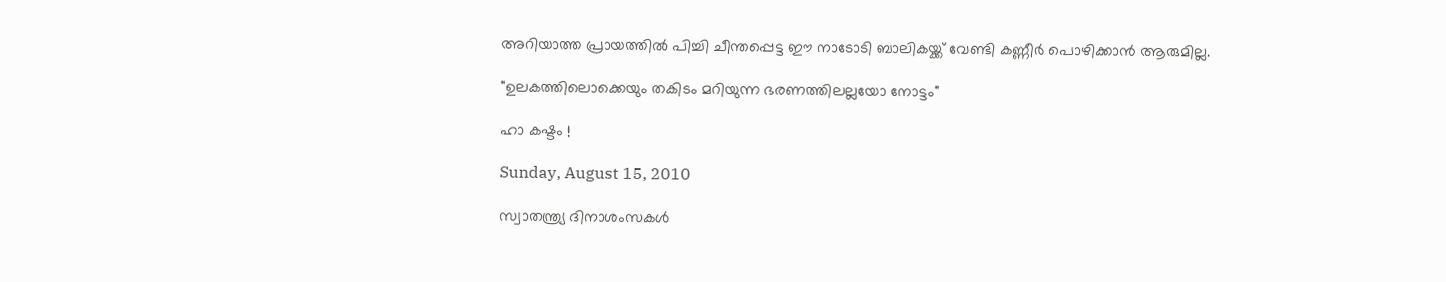അറിയാത്ത പ്രായത്തില്‍ പിച്ചി ചീന്തപ്പെട്ട ഈ നാടോടി ബാലികയ്ക്ക്‌ വേണ്ടി കണ്ണീര്‍ പൊഴിക്കാന്‍ ആരുമില്ല.

"ഉലകത്തിലൊക്കെയും തകിടം മറിയുന്ന ഭരണത്തിലല്ലയോ നോട്ടം"

ഹാ കഷ്ടം !

Sunday, August 15, 2010

സ്വാതന്ത്ര്യ ദിനാശംസകള്‍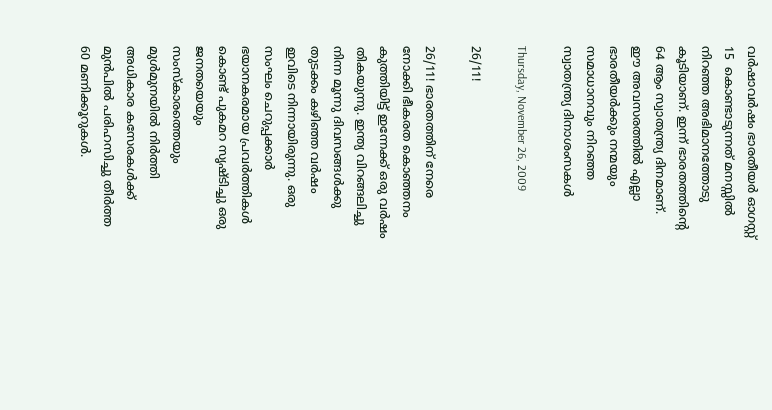വര്‍ഷാവര്‍ഷം ഭാരതീയര്‍ ഓഗസ്റ്റ്‌ 15  കൊണ്ടാടുന്നത് മനസ്സില്‍ നിറഞ്ഞ അഭിമാനത്തോടു കൂടിയാണ്. ഇന്ന് ഭാരതത്തിന്റെ 64 ആം സ്വാതന്ത്ര്യ ദിനമാണ്. ഈ അവസരത്തില്‍ എല്ലാ ഭാരതീയര്‍ക്കും നന്മയും സമാധാനവും നിറഞ്ഞ സ്വാതന്ത്ര്യ ദിനാശംസകള്‍

Thursday, November 26, 2009

26/11!

26/11! ഭാരതത്തിന്‌ നേരെ നോക്കി ഭീകരത കൊഞ്ഞനം കുത്തിയിട്ട് ഇന്നേക്ക് ഒരു വര്‍ഷം തികയുന്നു. ഇന്ത്യ വിറങ്ങലിച്ചു നിന്ന മൂന്നു ദിവസങ്ങള്‍ക്കു തുടക്കം കഴിഞ്ഞ വര്‍ഷം ഇവിടെ നിന്നായിരുന്നു. ഒരു സംഘം ചെറുപ്പക്കാര്‍ ഭയാനകരമായ പ്രവര്‍ത്തികള്‍ കൊണ്ട് പുകമറ സൃഷ്ടിച്ചു ഒരു ജനതയെയും സംസ്കാരത്തെയും മുള്‍മുനയില്‍ നിര്‍ത്തി അധികാര കസേരകള്‍ക്ക് മുന്‍പില്‍ പരിഹസിച്ചു തീര്‍ത്ത 60 മണിക്കൂറുകള്‍.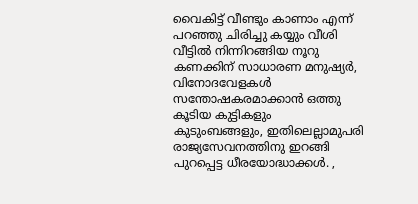വൈകിട്ട് വീണ്ടും കാണാം എന്ന് പറഞ്ഞു ചിരിച്ചു കയ്യും വീശി വീട്ടില്‍ നിന്നിറങ്ങിയ നൂറു കണക്കിന് സാധാരണ മനുഷ്യര്‍, വിനോദവേളകള്‍ സന്തോഷകരമാക്കാന്‍ ഒത്തു കൂടിയ കുട്ടികളും കുടുംബങ്ങളും, ഇതിലെല്ലാമുപരി രാജ്യസേവനത്തിനു ഇറങ്ങി പുറപ്പെട്ട ധീരയോദ്ധാക്കള്‍. ,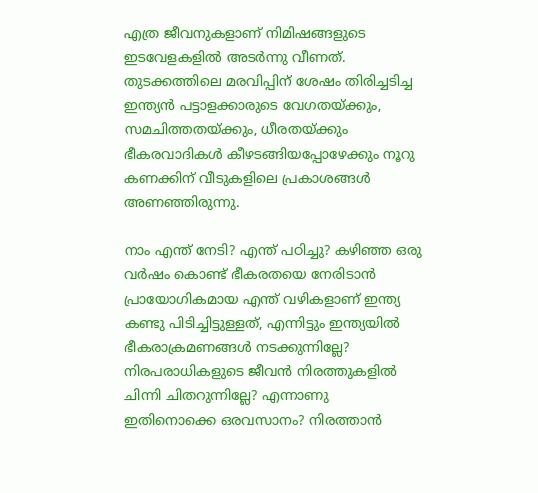എത്ര ജീവനുകളാണ് നിമിഷങ്ങളുടെ ഇടവേളകളില്‍ അടര്‍ന്നു വീണത്‌. തുടക്കത്തിലെ മരവിപ്പിന് ശേഷം തിരിച്ചടിച്ച ഇന്ത്യന്‍ പട്ടാളക്കാരുടെ വേഗതയ്ക്കും, സമചിത്തതയ്ക്കും, ധീരതയ്ക്കും ഭീകരവാദികള്‍ കീഴടങ്ങിയപ്പോഴേക്കും നൂറു കണക്കിന് വീടുകളിലെ പ്രകാശങ്ങള്‍ അണഞ്ഞിരുന്നു.

നാം എന്ത് നേടി? എന്ത് പഠിച്ചു? കഴിഞ്ഞ ഒരു വര്‍ഷം കൊണ്ട് ഭീകരതയെ നേരിടാന്‍ പ്രായോഗികമായ എന്ത് വഴികളാണ് ഇന്ത്യ കണ്ടു പിടിച്ചിട്ടുള്ളത്, എന്നിട്ടും ഇന്ത്യയില്‍ ഭീകരാക്രമണങ്ങള്‍ നടക്കുന്നില്ലേ? നിരപരാധികളുടെ ജീവന്‍ നിരത്തുകളില്‍ ചിന്നി ചിതറുന്നില്ലേ? എന്നാണു ഇതിനൊക്കെ ഒരവസാനം? നിരത്താന്‍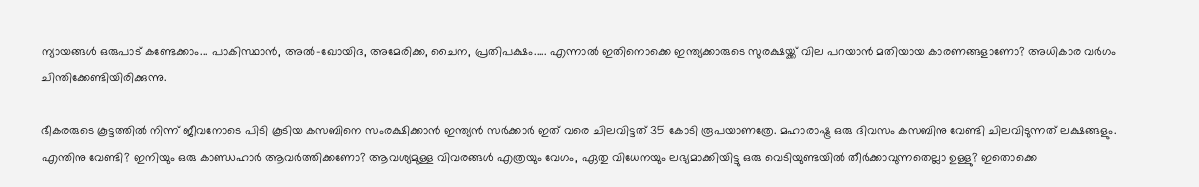ന്യായങ്ങള്‍ ഒരുപാട് കണ്ടേക്കാം... പാകിസ്ഥാന്‍, അല്‍-ഖോയിദ, അമേരിക്ക, ചൈന, പ്രതിപക്ഷം..... എന്നാല്‍ ഇതിനൊക്കെ ഇന്ത്യക്കാരുടെ സുരക്ഷയ്ക്ക് വില പറയാന്‍ മതിയായ കാരണങ്ങളാണോ? അധികാര വര്‍ഗം ചിന്തിക്കേണ്ടിയിരിക്കുന്നു.

ഭീകരരുടെ കൂട്ടത്തില്‍ നിന്ന് ജീവനോടെ പിടി കൂടിയ കസബിനെ സംരക്ഷിക്കാന്‍ ഇന്ത്യന്‍ സര്‍ക്കാര്‍ ഇത് വരെ ചിലവിട്ടത് 35 കോടി രൂപയാണത്രേ. മഹാരാഷ്ട്ര ഒരു ദിവസം കസബിനു വേണ്ടി ചിലവിടുന്നത്‌ ലക്ഷങ്ങളും. എന്തിനു വേണ്ടി? ഇനിയും ഒരു കാണ്ഡഹാര്‍ ആവര്‍ത്തിക്കണോ? ആവശ്യമുള്ള വിവരങ്ങള്‍ എത്രയും വേഗം, ഏതു വിധേനയും ലഭ്യമാക്കിയിട്ടു ഒരു വെടിയുണ്ടയില്‍ തീര്‍ക്കാവുന്നതെല്ലാ ഉള്ളു? ഇതൊക്കെ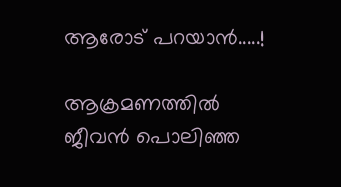ആരോട് പറയാന്‍.....!

ആക്രമണത്തില്‍ ജീവന്‍ പൊലിഞ്ഞ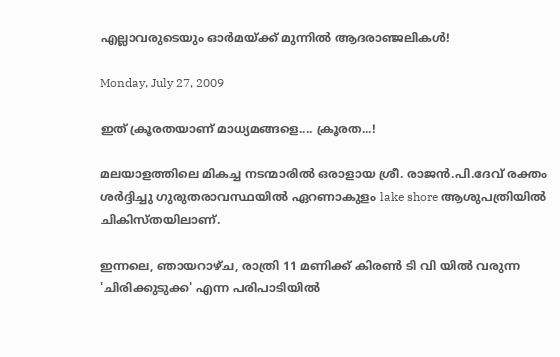എല്ലാവരുടെയും ഓര്‍മയ്ക്ക് മുന്നില്‍ ആദരാഞ്ജലികള്‍!

Monday, July 27, 2009

ഇത് ക്രൂരതയാണ് മാധ്യമങ്ങളെ.... ക്രൂരത...!

മലയാളത്തിലെ മികച്ച നടന്മാരില്‍ ഒരാളായ ശ്രീ. രാജന്‍.പി.ദേവ് രക്തം ശര്‍ദ്ദിച്ചു ഗുരുതരാവസ്ഥയില്‍ ഏറണാകുളം lake shore ആശുപത്രിയില്‍ ചികിസ്തയിലാണ്.

ഇന്നലെ, ഞായറാഴ്ച, രാത്രി 11 മണിക്ക് കിരണ്‍ ടി വി യില്‍ വരുന്ന 'ചിരിക്കുടുക്ക' എന്ന പരിപാടിയില്‍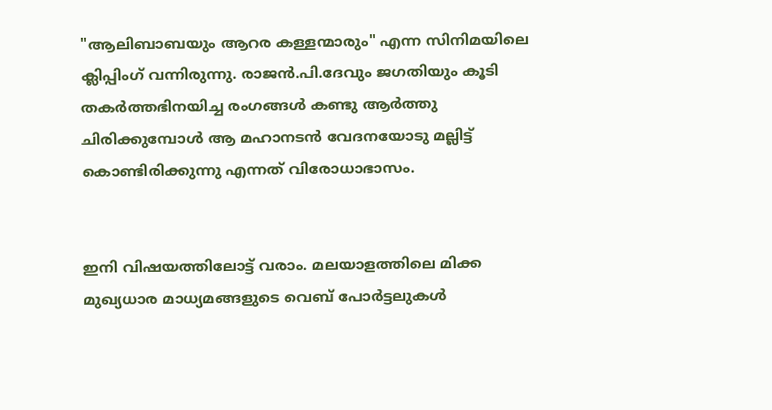"ആലിബാബയും ആറര കള്ളന്മാരും" എന്ന സിനിമയിലെ ക്ലിപ്പിംഗ് വന്നിരു‌ന്നു. രാജന്‍.പി.ദേവും ജഗതിയും കൂടി തകര്‍ത്തഭിനയിച്ച രംഗങ്ങള്‍ കണ്ടു ആര്‍ത്തു ചിരിക്കുമ്പോള്‍ ആ മഹാനടന്‍ വേദനയോടു മല്ലിട്ട് കൊണ്ടിരിക്കുന്നു എന്നത് വിരോധാഭാസം.


ഇനി വിഷയത്തിലോട്ട്‌ വരാം. മലയാളത്തിലെ മിക്ക മുഖ്യധാര മാധ്യമങ്ങളുടെ വെബ്‌ പോര്‍ട്ടലുകള്‍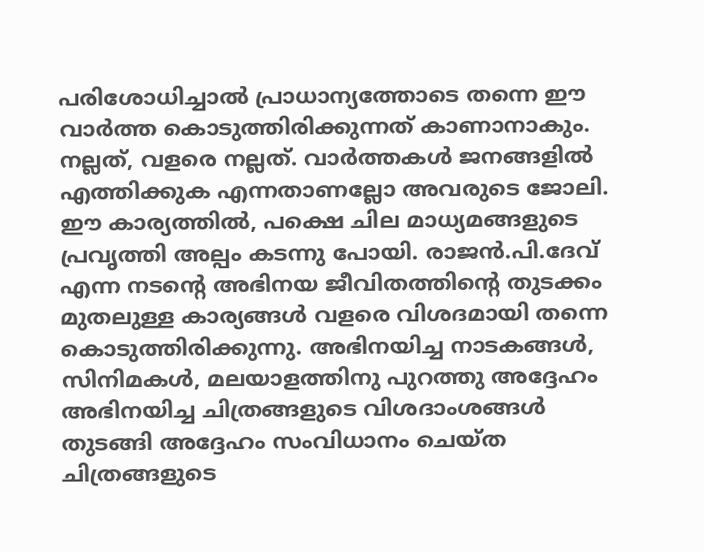പരിശോധിച്ചാല്‍ പ്രാധാന്യത്തോടെ തന്നെ ഈ വാര്‍ത്ത കൊടുത്തിരിക്കുന്നത്‌ കാണാനാകും. നല്ലത്, വളരെ നല്ലത്. വാര്‍ത്തകള്‍ ജനങ്ങളില്‍ എത്തിക്കുക എന്നതാണല്ലോ അവരുടെ ജോലി. ഈ കാര്യത്തില്‍, പക്ഷെ ചില മാധ്യമങ്ങളുടെ പ്രവൃത്തി അല്പം കടന്നു പോയി. രാജന്‍.പി.ദേവ് എന്ന നടന്റെ അഭിനയ ജീവിതത്തിന്റെ തുടക്കം മുതലുള്ള കാര്യങ്ങള്‍ വളരെ വിശദമായി തന്നെ കൊടുത്തിരിക്കുന്നു. അഭിനയിച്ച നാടകങ്ങള്‍, സിനിമകള്‍, മലയാളത്തിനു പുറത്തു അദ്ദേഹം അഭിനയിച്ച ചിത്രങ്ങളുടെ വിശദാംശങ്ങള്‍ തുടങ്ങി അദ്ദേഹം സംവിധാനം ചെയ്ത ചിത്രങ്ങളുടെ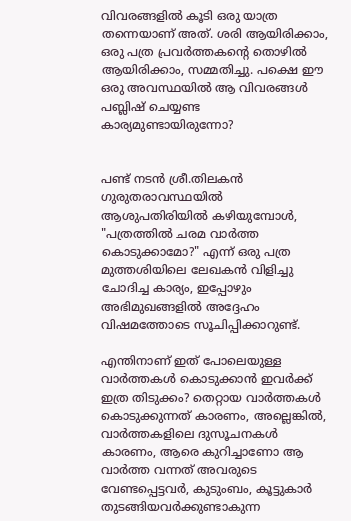വിവരങ്ങളില്‍ കൂടി ഒരു യാത്ര തന്നെയാണ് അത്. ശരി ആയിരിക്കാം, ഒരു പത്ര പ്രവര്‍ത്തകന്റെ തൊഴില്‍ ആയിരിക്കാം, സമ്മതിച്ചു. പക്ഷെ ഈ ഒരു അവസ്ഥയില്‍ ആ വിവരങ്ങള്‍ പബ്ലിഷ് ചെയ്യണ്ട കാര്യമുണ്ടായിരുന്നോ?


പണ്ട് നടന്‍ ശ്രീ.തിലകന്‍ ഗുരുതരാവസ്ഥയില്‍ ആശുപതിരിയില്‍ കഴിയുമ്പോള്‍, "പത്രത്തില്‍ ചരമ വാര്‍ത്ത കൊടുക്കാമോ?" എന്ന് ഒരു പത്ര മുത്തശിയിലെ ലേഖകന്‍ വിളിച്ചു ചോദിച്ച കാര്യം, ഇപ്പോഴും അഭിമുഖങ്ങളില്‍ അദ്ദേഹം വിഷമത്തോടെ സൂചിപ്പിക്കാറുണ്ട്.

എന്തിനാണ് ഇത് പോലെയുള്ള വാര്‍ത്തകള്‍ കൊടുക്കാന്‍ ഇവര്‍ക്ക് ഇത്ര തിടുക്കം? തെറ്റായ വാര്‍ത്തകള്‍ കൊടുക്കുന്നത് കാരണം, അല്ലെങ്കില്‍, വാര്‍ത്തകളിലെ ദുസൂചനകള്‍ കാരണം, ആരെ കുറിച്ചാണോ ആ വാര്‍ത്ത വന്നത് അവരുടെ വേണ്ടപ്പെട്ടവര്‍, കുടുംബം, കൂട്ടുകാര്‍ തുടങ്ങിയവര്‍ക്കുണ്ടാകുന്ന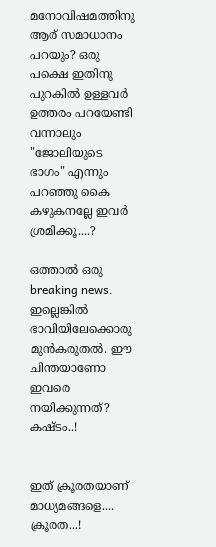മനോവിഷമത്തിനു ആര് സമാധാനം പറയും? ഒരു പക്ഷെ ഇതിനു പുറകില്‍ ഉള്ളവര്‍ ഉത്തരം പറയേണ്ടി വന്നാലും "ജോലിയുടെ ഭാഗം" എന്നും പറഞ്ഞു കൈ കഴുകനല്ലേ ഇവര്‍ ശ്രമിക്കൂ....?

ഒത്താല്‍ ഒരു breaking news. ഇല്ലെങ്കില്‍ ഭാവിയിലേക്കൊരു മുന്‍കരുതല്‍. ഈ ചിന്തയാണോ ഇവരെ നയിക്കുന്നത്? കഷ്ടം..!


ഇത് ക്രൂരതയാണ് മാധ്യമങ്ങളെ.... ക്രൂരത...!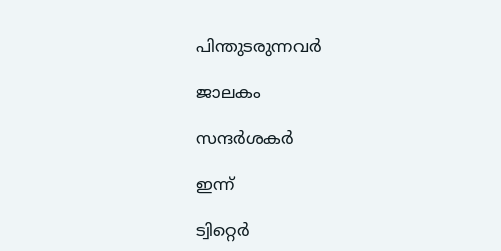പിന്തുടരുന്നവര്‍

ജാലകം

സന്ദര്‍ശകര്‍

ഇന്ന്

ട്വിറ്റെര്‍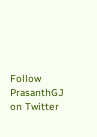Follow PrasanthGJ on Twitter